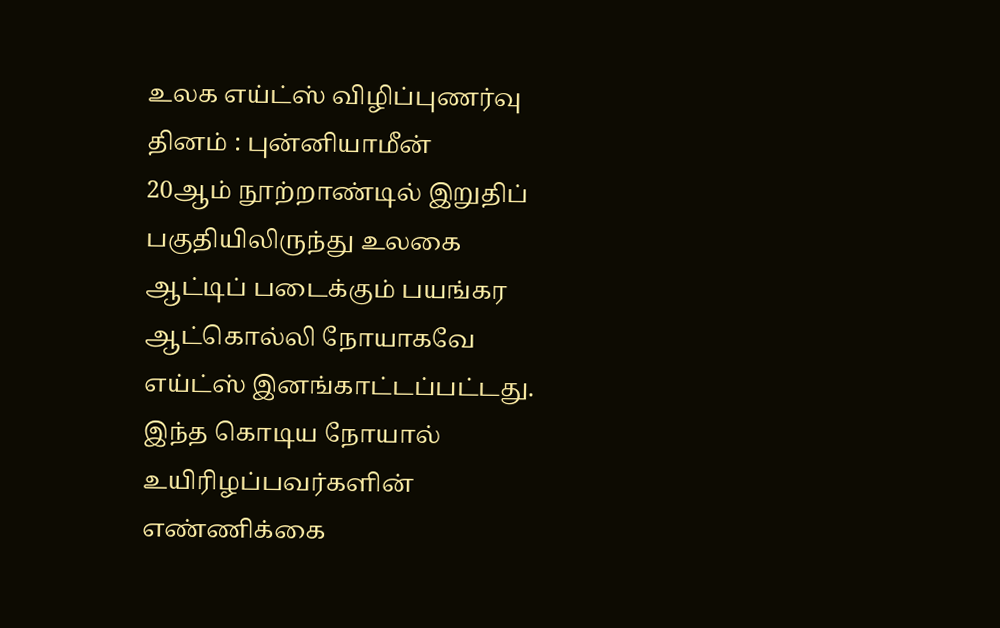உலக எய்ட்ஸ் விழிப்புணர்வு தினம் : புன்னியாமீன்
20ஆம் நூற்றாண்டில் இறுதிப் பகுதியிலிருந்து உலகை ஆட்டிப் படைக்கும் பயங்கர ஆட்கொல்லி நோயாகவே எய்ட்ஸ் இனங்காட்டப்பட்டது. இந்த கொடிய நோயால் உயிரிழப்பவர்களின் எண்ணிக்கை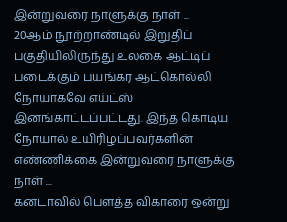இன்றுவரை நாளுக்கு நாள் ...
20ஆம் நூற்றாண்டில் இறுதிப் பகுதியிலிருந்து உலகை ஆட்டிப் படைக்கும் பயங்கர ஆட்கொல்லி நோயாகவே எய்ட்ஸ் இனங்காட்டப்பட்டது. இந்த கொடிய நோயால் உயிரிழப்பவர்களின் எண்ணிக்கை இன்றுவரை நாளுக்கு நாள் ...
கனடாவில் பௌத்த விகாரை ஒன்று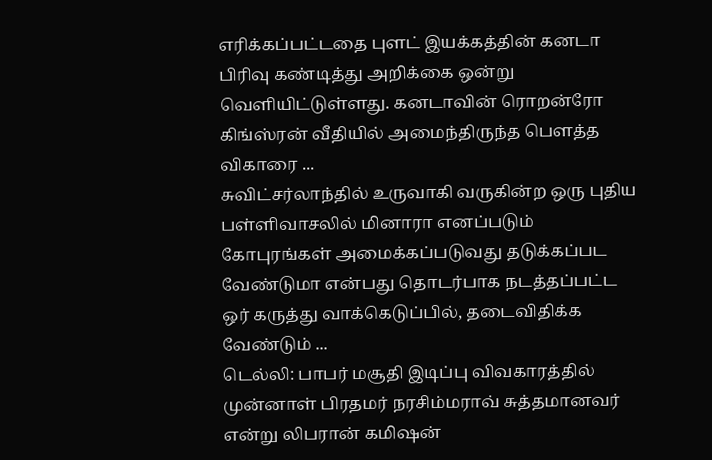எரிக்கப்பட்டதை புளட் இயக்கத்தின் கனடா பிரிவு கண்டித்து அறிக்கை ஒன்று வெளியிட்டுள்ளது. கனடாவின் ரொறன்ரோ கிங்ஸ்ரன் வீதியில் அமைந்திருந்த பௌத்த விகாரை ...
சுவிட்சர்லாந்தில் உருவாகி வருகின்ற ஒரு புதிய பள்ளிவாசலில் மினாரா எனப்படும் கோபுரங்கள் அமைக்கப்படுவது தடுக்கப்பட வேண்டுமா என்பது தொடர்பாக நடத்தப்பட்ட ஒர் கருத்து வாக்கெடுப்பில், தடைவிதிக்க வேண்டும் ...
டெல்லி: பாபர் மசூதி இடிப்பு விவகாரத்தில் முன்னாள் பிரதமர் நரசிம்மராவ் சுத்தமானவர் என்று லிபரான் கமிஷன்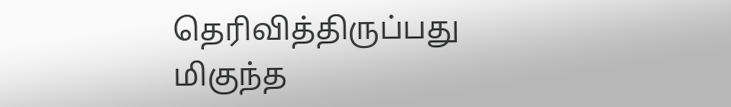தெரிவித்திருப்பது மிகுந்த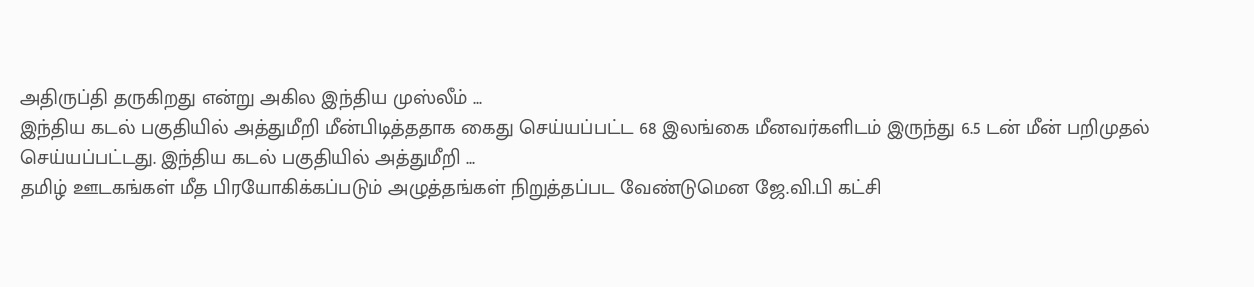அதிருப்தி தருகிறது என்று அகில இந்திய முஸ்லீம் ...
இந்திய கடல் பகுதியில் அத்துமீறி மீன்பிடித்ததாக கைது செய்யப்பட்ட 68 இலங்கை மீனவர்களிடம் இருந்து 6.5 டன் மீன் பறிமுதல் செய்யப்பட்டது. இந்திய கடல் பகுதியில் அத்துமீறி ...
தமிழ் ஊடகங்கள் மீத பிரயோகிக்கப்படும் அழுத்தங்கள் நிறுத்தப்பட வேண்டுமென ஜே.வி.பி கட்சி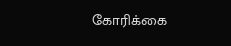கோரிக்கை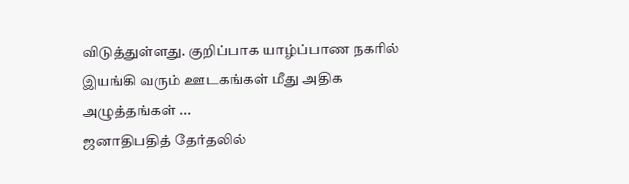விடுத்துள்ளது. குறிப்பாக யாழ்ப்பாண நகரில் இயங்கி வரும் ஊடகங்கள் மீது அதிக அழுத்தங்கள் ...
ஜனாதிபதித் தேர்தலில்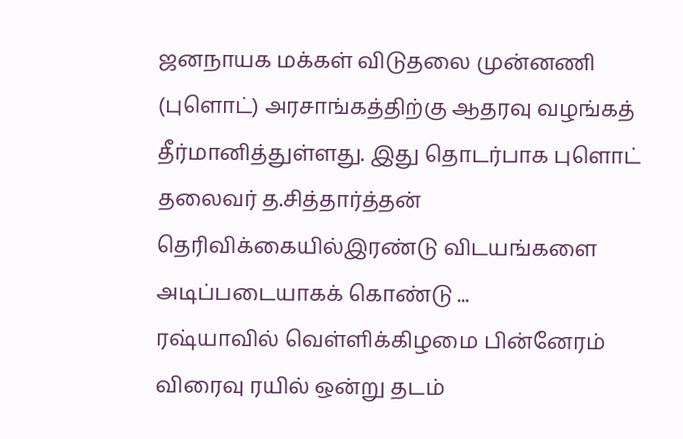ஜனநாயக மக்கள் விடுதலை முன்னணி (புளொட்) அரசாங்கத்திற்கு ஆதரவு வழங்கத் தீர்மானித்துள்ளது. இது தொடர்பாக புளொட் தலைவர் த.சித்தார்த்தன் தெரிவிக்கையில்இரண்டு விடயங்களை அடிப்படையாகக் கொண்டு ...
ரஷ்யாவில் வெள்ளிக்கிழமை பின்னேரம் விரைவு ரயில் ஒன்று தடம்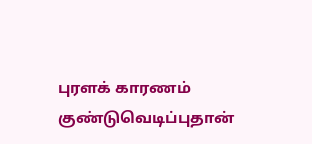புரளக் காரணம் குண்டுவெடிப்புதான்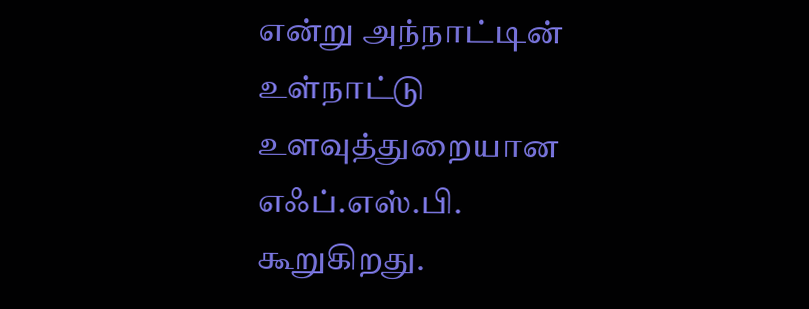என்று அந்நாட்டின் உள்நாட்டு உளவுத்துறையான எஃப்.எஸ்.பி. கூறுகிறது.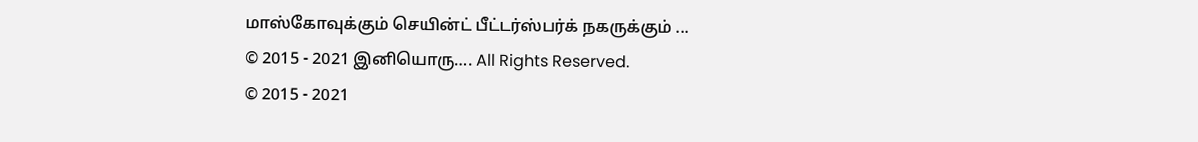மாஸ்கோவுக்கும் செயின்ட் பீட்டர்ஸ்பர்க் நகருக்கும் ...
© 2015 - 2021 இனியொரு…. All Rights Reserved.
© 2015 - 2021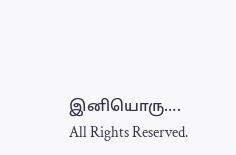இனியொரு…. All Rights Reserved.